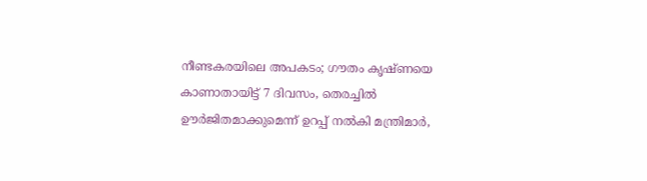നീണ്ടകരയിലെ അപകടം; ഗൗതം കൃഷ്ണയെ കാണാതായിട്ട് 7 ദിവസം, തെരച്ചില്‍ ഊര്‍ജിതമാക്കുമെന്ന് ഉറപ്പ് നല്‍കി മന്ത്രിമാര്‍,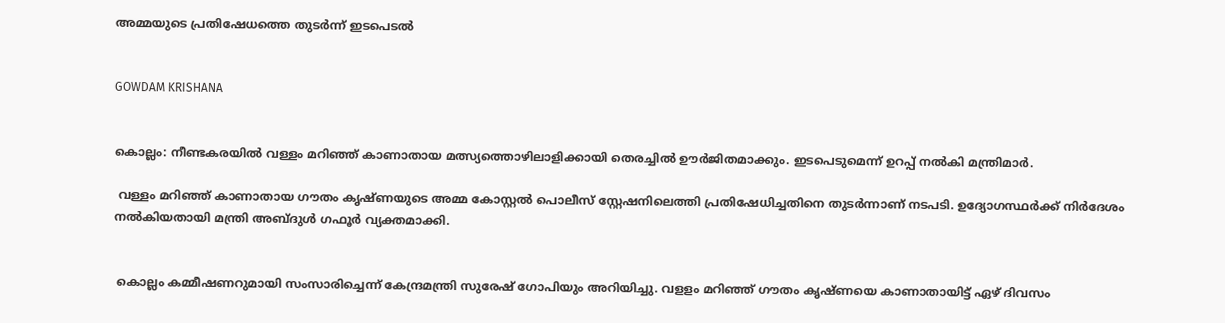അമ്മയുടെ പ്രതിഷേധത്തെ തുടര്‍ന്ന് ഇടപെടല്‍


GOWDAM KRISHANA


കൊല്ലം: നീണ്ടകരയില്‍ വള്ളം മറിഞ്ഞ് കാണാതായ മത്സ്യത്തൊഴിലാളിക്കായി തെരച്ചില്‍ ഊര്‍ജിതമാക്കും. ഇടപെടുമെന്ന് ഉറപ്പ് നല്‍കി മന്ത്രിമാര്‍.

 വള്ളം മറിഞ്ഞ് കാണാതായ ഗൗതം കൃഷ്ണയുടെ അമ്മ കോസ്റ്റല്‍ പൊലീസ് സ്റ്റേഷനിലെത്തി പ്രതിഷേധിച്ചതിനെ തുടര്‍ന്നാണ് നടപടി. ഉദ്യോഗസ്ഥര്‍ക്ക് നിര്‍ദേശം നല്‍കിയതായി മന്ത്രി അബ്ദുള്‍ ഗഫൂര്‍ വ്യക്തമാക്കി.


 കൊല്ലം കമ്മീഷണറുമായി സംസാരിച്ചെന്ന് കേന്ദ്രമന്ത്രി സുരേഷ് ഗോപിയും അറിയിച്ചു. വളളം മറിഞ്ഞ് ഗൗതം കൃഷ്ണയെ കാണാതായിട്ട് ഏഴ് ദിവസം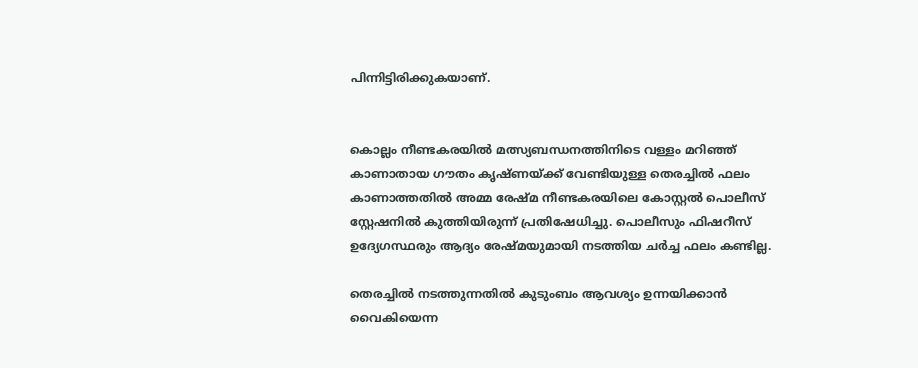പിന്നിട്ടിരിക്കുകയാണ്.


കൊല്ലം നീണ്ടകരയില്‍ മത്സ്യബന്ധനത്തിനിടെ വള്ളം മറിഞ്ഞ് കാണാതായ ഗൗതം കൃഷ്ണയ്ക്ക് വേണ്ടിയുള്ള തെരച്ചില്‍ ഫലം കാണാത്തതില്‍ അമ്മ രേഷ്മ നീണ്ടകരയിലെ കോസ്റ്റല്‍ പൊലീസ് സ്റ്റേഷനില്‍ കുത്തിയിരുന്ന് പ്രതിഷേധിച്ചു. പൊലീസും ഫിഷറീസ് ഉദ്യേഗസ്ഥരും ആദ്യം രേഷ്മയുമായി നടത്തിയ ചര്‍ച്ച ഫലം കണ്ടില്ല.

തെരച്ചില്‍ നടത്തുന്നതില്‍ കുടുംബം ആവശ്യം ഉന്നയിക്കാന്‍ വൈകിയെന്ന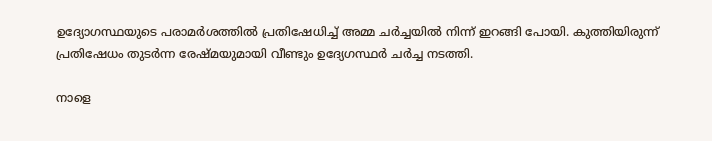ഉദ്യോഗസ്ഥയുടെ പരാമര്‍ശത്തില്‍ പ്രതിഷേധിച്ച് അമ്മ ചര്‍ച്ചയില്‍ നിന്ന് ഇറങ്ങി പോയി. കുത്തിയിരുന്ന് പ്രതിഷേധം തുടര്‍ന്ന രേഷ്മയുമായി വീണ്ടും ഉദ്യേഗസ്ഥര്‍ ചര്‍ച്ച നടത്തി.

നാളെ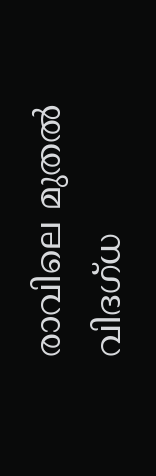രാവിലെ മുതല്‍ വിദഗ്ധ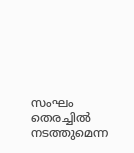സംഘം തെരച്ചില്‍ നടത്തുമെന്ന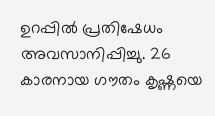ഉറപ്പില്‍ പ്രതിഷേധം അവസാനിപ്പിച്ചു. 26 കാരനായ ഗൗതം കൃഷ്ണയെ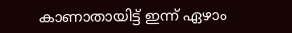കാണാതായിട്ട് ഇന്ന് ഏഴാം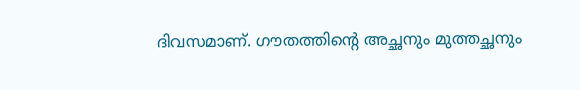ദിവസമാണ്. ഗൗതത്തിന്റെ അച്ഛനും മുത്തച്ഛനും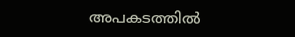അപകടത്തില്‍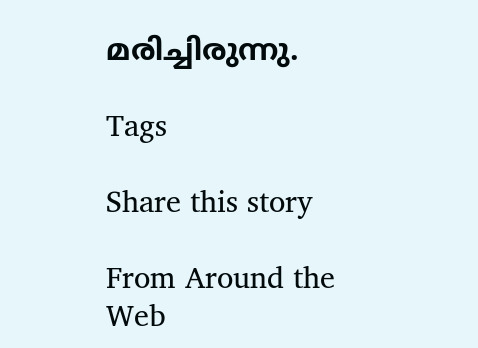മരിച്ചിരുന്നു.

Tags

Share this story

From Around the Web